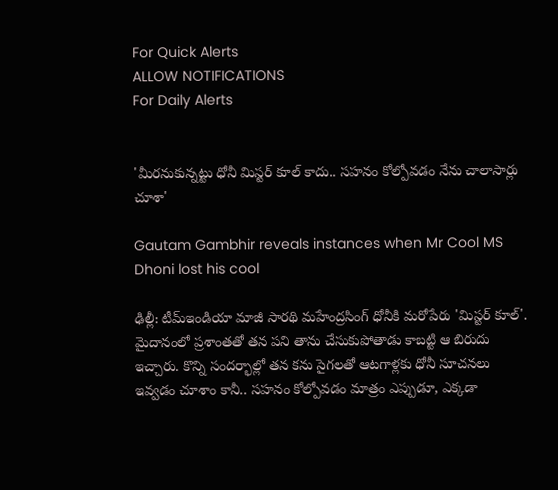For Quick Alerts
ALLOW NOTIFICATIONS
For Daily Alerts


'మీరనుకున్నట్టు ధోనీ మిస్టర్‌ కూల్‌ కాదు.. సహనం కోల్పోవడం నేను చాలాసార్లు చూశా'

Gautam Gambhir reveals instances when Mr Cool MS Dhoni lost his cool

ఢిల్లీ: టీమ్‌ఇండియా మాజీ సారథి మహేంద్రసింగ్‌ ధోనీకి మరోపేరు 'మిస్టర్‌ కూల్'. మైదానంలో ప్రశాంతతో తన పని తాను చేసుకుపోతాడు కాబట్టి ఆ బిరుదు ఇచ్చారు. కొన్ని సందర్భాల్లో తన కను సైగలతో ఆటగాళ్లకు ధోనీ సూచనలు ఇవ్వడం చూశాం కానీ.. సహనం కోల్పోవడం మాత్రం ఎప్పుడూ, ఎక్కడా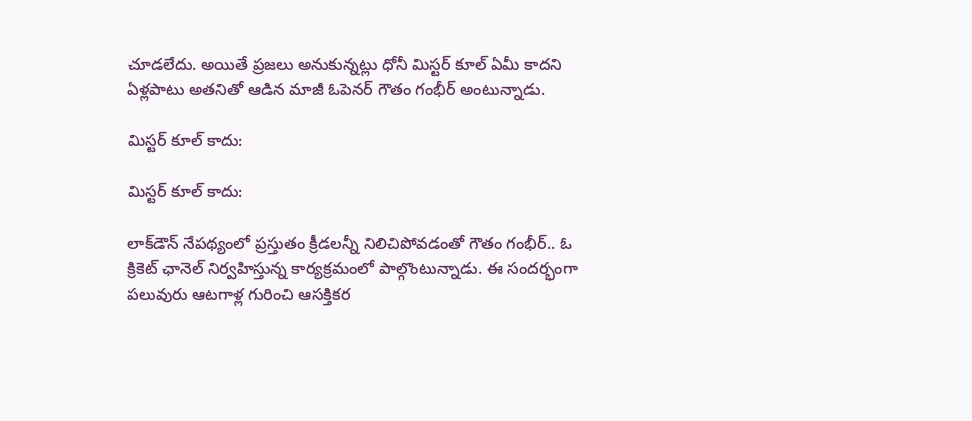చూడలేదు. అయితే ప్రజలు అనుకున్నట్లు ధోనీ మిస్టర్‌ కూల్‌ ఏమీ కాదని ఏళ్లపాటు అతనితో ఆడిన మాజీ ఓపెనర్‌ గౌతం గంభీర్‌ అంటున్నాడు.

మిస్టర్‌ కూల్‌ కాదు:

మిస్టర్‌ కూల్‌ కాదు:

లాక్‌డౌన్‌ నేపథ్యంలో ప్రస్తుతం క్రీడలన్నీ నిలిచిపోవడంతో గౌతం గంభీర్‌.. ఓ క్రికెట్‌ ఛానెల్‌ నిర్వహిస్తున్న కార్యక్రమంలో పాల్గొంటున్నాడు. ఈ సందర్భంగా పలువురు ఆటగాళ్ల గురించి ఆసక్తికర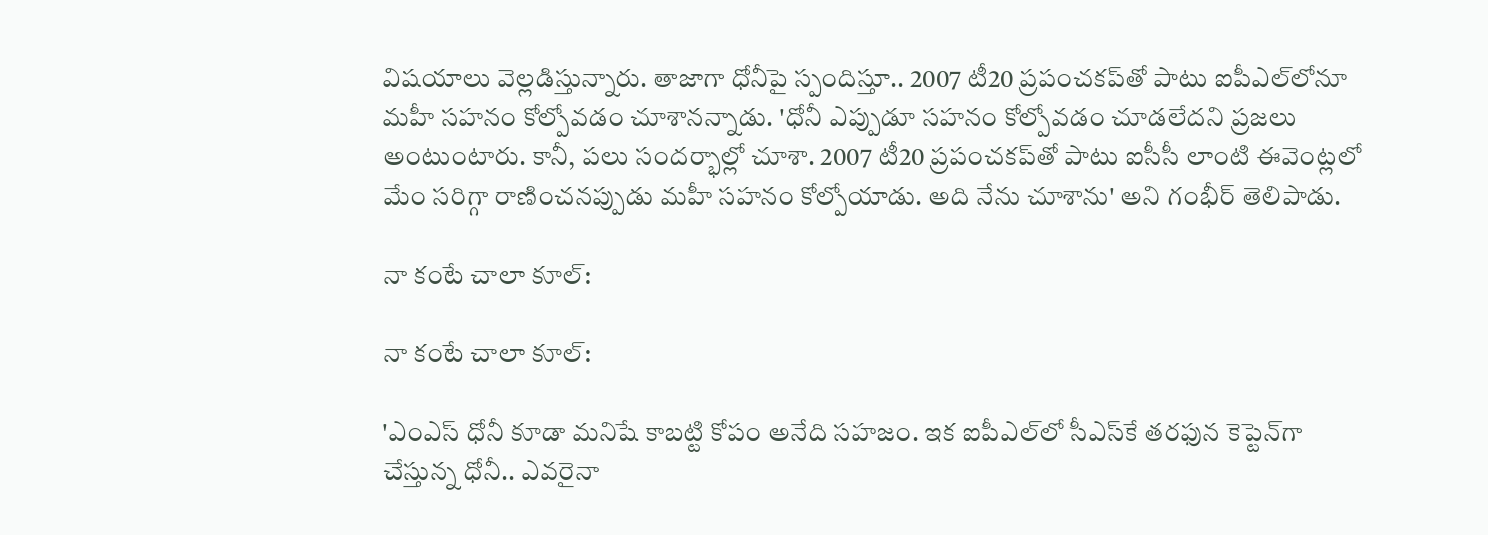విషయాలు వెల్లడిస్తున్నారు. తాజాగా ధోనీపై స్పందిస్తూ.. 2007 టీ20 ప్రపంచకప్‌తో పాటు ఐపీఎల్‌లోనూ మహీ‌ సహనం కోల్పోవడం చూశానన్నాడు. 'ధోనీ ఎప్పుడూ సహనం కోల్పోవడం చూడలేదని ప్రజలు అంటుంటారు. కానీ, పలు సందర్భాల్లో చూశా. 2007 టీ20 ప్రపంచకప్‌తో పాటు ఐసీసీ లాంటి ఈవెంట్లలో మేం సరిగ్గా రాణించనప్పుడు మహీ సహనం కోల్పోయాడు. అది నేను చూశాను' అని గంభీర్‌ తెలిపాడు.

నా కంటే చాలా కూల్:

నా కంటే చాలా కూల్:

'ఎంఎస్ ధోనీ కూడా మనిషే కాబట్టి కోపం అనేది సహజం. ఇక ఐపీఎల్‌లో సీఎస్‌కే తరఫున కెప్టెన్‌గా చేస్తున్న ధోనీ.. ఎవరైనా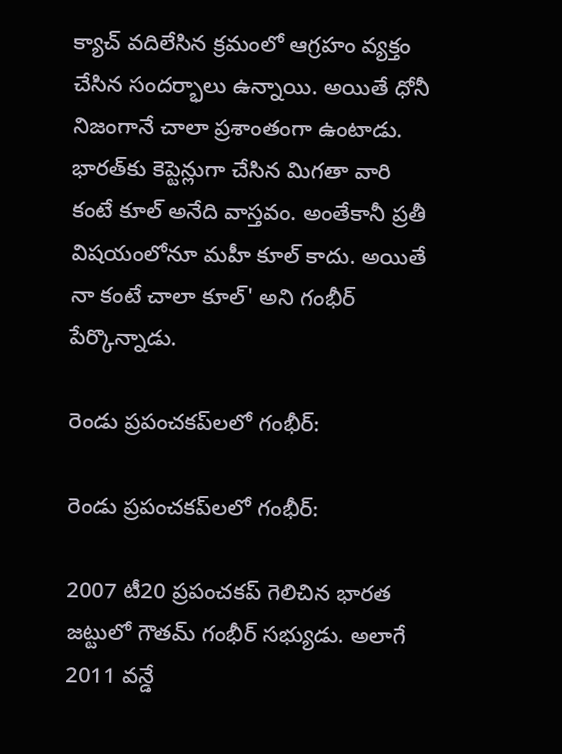క్యాచ్‌ వదిలేసిన క్రమంలో ఆగ్రహం వ్యక్తం చేసిన సందర్భాలు ఉన్నాయి. అయితే ధోనీ నిజంగానే చాలా ప్రశాంతంగా ఉంటాడు. భారత్‌కు కెప్టెన్లుగా చేసిన మిగతా వారి కంటే కూల్‌ అనేది వాస్తవం. అంతేకానీ ప్రతీ విషయంలోనూ మహీ కూల్‌ కాదు. అయితే నా కంటే చాలా కూల్‌' అని గంభీర్‌ పేర్కొన్నాడు.

రెండు ప్రపంచకప్‌లలో గంభీర్‌:

రెండు ప్రపంచకప్‌లలో గంభీర్‌:

2007 టీ20 ప్రపంచకప్‌ గెలిచిన భారత జట్టులో గౌతమ్ గంభీర్‌ సభ్యుడు. అలాగే 2011 వన్డే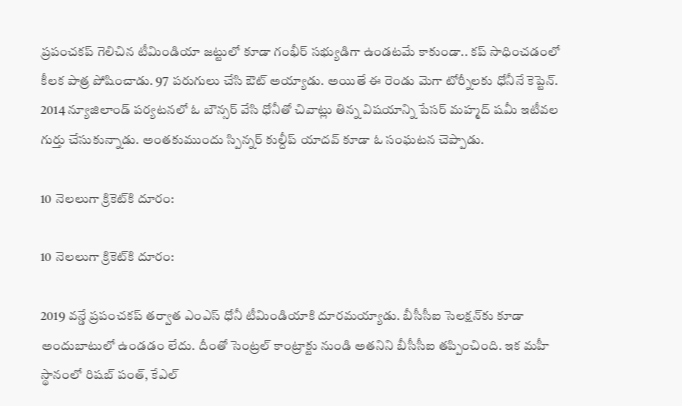ప్రపంచకప్‌ గెలిచిన టీమిండియా జట్టులో కూడా గంభీర్‌ సభ్యుడిగా ఉండటమే కాకుండా.. కప్‌ సాధించడంలో కీలక పాత్ర పోషించాడు. 97 పరుగులు చేసి ఔట్ అయ్యాడు. అయితే ఈ రెండు మెగా టోర్నీలకు ధోనీనే కెప్టెన్‌. 2014 న్యూజిలాండ్ పర్యటనలో ఓ బౌన్స‌ర్ వేసి ధోనీతో చివాట్లు తిన్న విషయాన్ని పేసర్‌ మహ్మద్‌ షమీ ఇటీవల గుర్తు చేసుకున్నాడు. అంతకుముందు స్పిన్నర్ కుల్దీప్ యాదవ్ కూడా ఓ సంఘటన చెప్పాడు.

10 నెలలుగా క్రికెట్‌కి దూరం:

10 నెలలుగా క్రికెట్‌కి దూరం:

2019 వన్డే ప్రపంచకప్ తర్వాత ఎంఎస్ ధోనీ టీమిండియాకి దూరమయ్యాడు. బీసీసీఐ సెలక్షన్‌కు కూడా అందుబాటులో ఉండడం లేదు. దీంతో సెంట్రల్ కాంట్రాక్టు నుండి అతనిని బీసీసీఐ తప్పించింది. ఇక మహీ స్థానంలో రిషబ్ పంత్, కేఎల్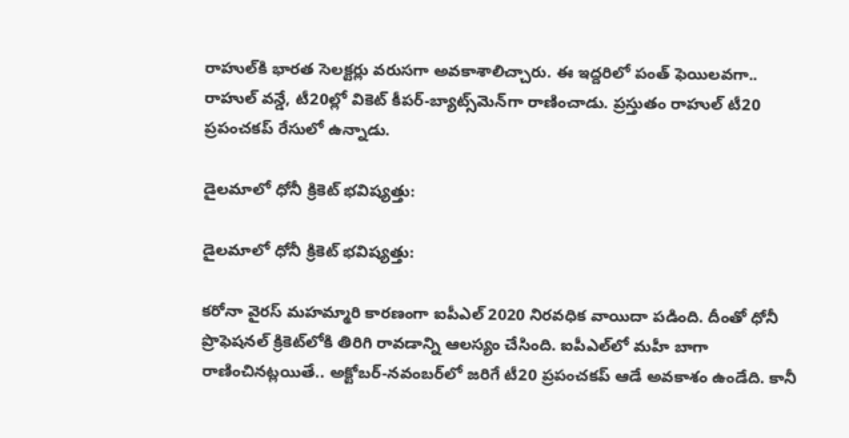రాహుల్‌కి భారత సెలక్టర్లు వరుసగా అవకాశాలిచ్చారు. ఈ ఇద్దరిలో పంత్ ఫెయిలవగా.. రాహుల్ వన్డే, టీ20ల్లో వికెట్ కీపర్-బ్యాట్స్‌మెన్‌గా రాణించాడు. ప్రస్తుతం రాహుల్ టీ20 ప్రపంచకప్ రేసులో ఉన్నాడు.

డైలమాలో ధోనీ క్రికెట్ భవిష్యత్తు:

డైలమాలో ధోనీ క్రికెట్ భవిష్యత్తు:

కరోనా వైరస్ మహమ్మారి కారణంగా ఐపీఎల్ 2020 నిరవధిక వాయిదా పడింది. దీంతో ధోనీ ప్రొఫెషనల్ క్రికెట్‌లోకి తిరిగి రావడాన్ని ఆలస్యం చేసింది. ఐపీఎల్‌లో మహీ బాగా రాణించినట్లయితే.. అక్టోబర్-నవంబర్‌లో జరిగే టీ20 ప్రపంచకప్ ఆడే అవకాశం ఉండేది. కానీ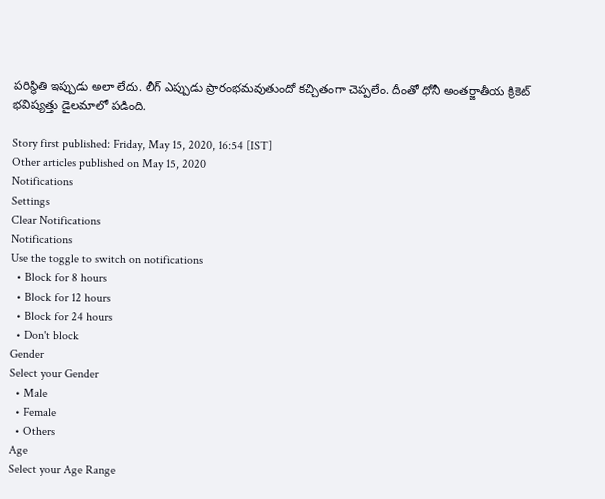పరిస్థితి ఇప్పుడు అలా లేదు. లీగ్ ఎప్పుడు ప్రారంభమవుతుందో కచ్చితంగా చెప్పలేం. దీంతో ధోనీ అంతర్జాతీయ క్రికెట్ భవిష్యత్తు డైలమాలో పడింది.

Story first published: Friday, May 15, 2020, 16:54 [IST]
Other articles published on May 15, 2020
Notifications
Settings
Clear Notifications
Notifications
Use the toggle to switch on notifications
  • Block for 8 hours
  • Block for 12 hours
  • Block for 24 hours
  • Don't block
Gender
Select your Gender
  • Male
  • Female
  • Others
Age
Select your Age Range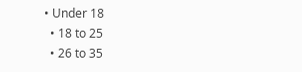• Under 18
  • 18 to 25
  • 26 to 35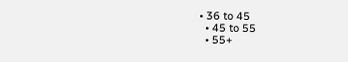• 36 to 45
  • 45 to 55
  • 55+